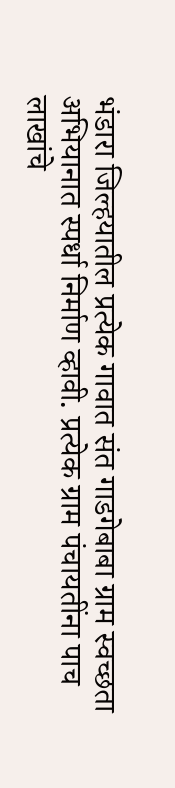भंडारा जिल्हयातील प्रत्येक गावात संत गाडगेबाबा ग्राम स्वच्छता अभियानात स्पर्धा निर्माण व्हावी. प्रत्येक ग्राम पंचायतींना पाच लाखांचे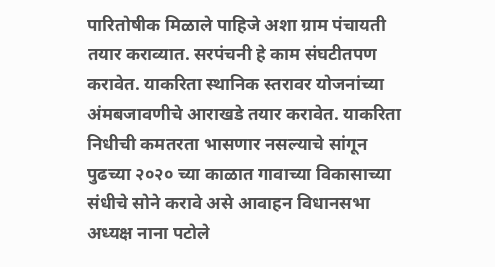पारितोषीक मिळाले पाहिजे अशा ग्राम पंचायती तयार कराव्यात. सरपंचनी हे काम संघटीतपण करावेत. याकरिता स्थानिक स्तरावर योजनांच्या अंमबजावणीचे आराखडे तयार करावेत. याकरिता निधीची कमतरता भासणार नसल्याचे सांगून पुढच्या २०२० च्या काळात गावाच्या विकासाच्या संधीचे सोने करावे असे आवाहन विधानसभा अध्यक्ष नाना पटोले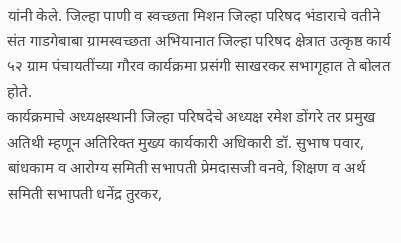यांनी केले. जिल्हा पाणी व स्वच्छता मिशन जिल्हा परिषद भंडाराचे वतीने संत गाडगेबाबा ग्रामस्वच्छता अभियानात जिल्हा परिषद क्षेत्रात उत्कृष्ठ कार्य ५२ ग्राम पंचायतींच्या गौरव कार्यक्रमा प्रसंगी साखरकर सभागृहात ते बोलत होते.
कार्यक्रमाचे अध्यक्षस्थानी जिल्हा परिषदेचे अध्यक्ष रमेश डोंगरे तर प्रमुख अतिथी म्हणून अतिरिक्त मुख्य कार्यकारी अधिकारी डॉ. सुभाष पवार, बांधकाम व आरोग्य समिती सभापती प्रेमदासजी वनवे, शिक्षण व अर्थ समिती सभापती धनेंद्र तुरकर,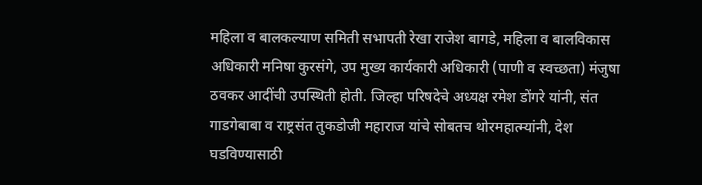महिला व बालकल्याण समिती सभापती रेखा राजेश बागडे, महिला व बालविकास अधिकारी मनिषा कुरसंगे, उप मुख्य कार्यकारी अधिकारी (पाणी व स्वच्छता) मंजुषा ठवकर आदींची उपस्थिती होती. जिल्हा परिषदेचे अध्यक्ष रमेश डोंगरे यांनी, संत गाडगेबाबा व राष्ट्रसंत तुकडोजी महाराज यांचे सोबतच थोरमहात्म्यांनी, देश घडविण्यासाठी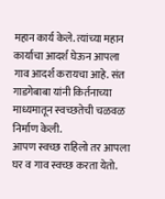महान कार्य केले. त्यांच्या महान कार्याचा आदर्श घेऊन आपला गाव आदर्श करायचा आहे. संत गाडगेबाबा यांनी किर्तनाच्या माध्यमातून स्वच्छतेची चळवळ निर्माण केली.
आपण स्वच्छ राहिलो तर आपला घर व गाव स्वच्छ करता येतो.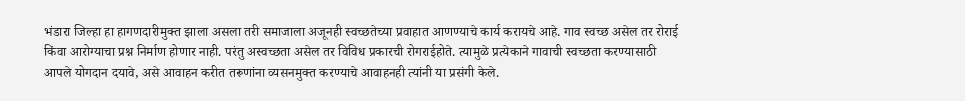भंडारा जिल्हा हा हागणदारीमुक्त झाला असला तरी समाजाला अजूनही स्वच्छतेच्या प्रवाहात आणण्याचे कार्य करायचे आहे. गाव स्वच्छ असेल तर रोराई किंवा आरोग्याचा प्रश्न निर्माण होणार नाही. परंतु अस्वच्छता असेल तर विविध प्रकारची रोगराईहोते. त्यामुळे प्रत्येकाने गावाची स्वच्छता करण्यासाठी आपले योगदान दयावे, असे आवाहन करीत तरूणांना व्यसनमुक्त करण्याचे आवाहनही त्यांनी या प्रसंगी केले.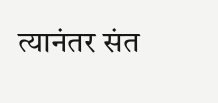त्यानंतर संत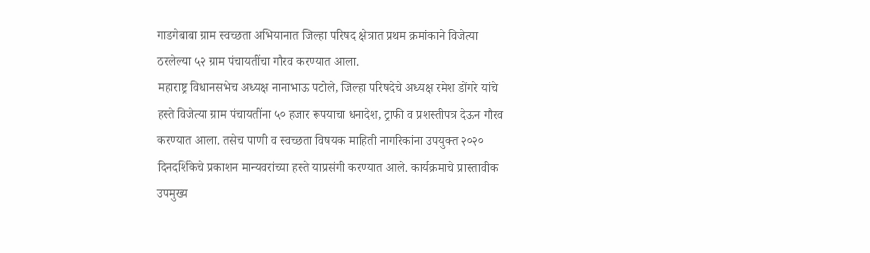गाडगेबाबा ग्राम स्वच्छता अभियानात जिल्हा परिषद क्षेत्रात प्रथम क्रमांकाने विजेत्या ठरलेल्या ५२ ग्राम पंचायतींचा गौरव करण्यात आला.
महाराष्ट्र विधानसभेच अध्यक्ष नानाभाऊ पटोले, जिल्हा परिषदेचे अध्यक्ष रमेश डोंगरे यांचे हस्ते विजेत्या ग्राम पंचायतींना ५० हजार रूपयाचा धनादेश, ट्राफी व प्रशस्तीपत्र देऊन गौरव करण्यात आला. तसेच पाणी व स्वच्छता विषयक माहिती नागरिकांना उपयुक्त २०२० दिनदर्शिकेचे प्रकाशन मान्यवरांच्या हस्ते याप्रसंगी करण्यात आले. कार्यक्रमाचे प्रास्तावीक उपमुख्य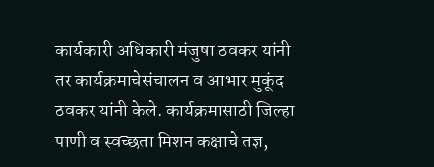कार्यकारी अधिकारी मंजुषा ठवकर यांनी तर कार्यक्रमाचेसंचालन व आभार मुकूंद ठवकर यांनी केले. कार्यक्रमासाठी जिल्हा पाणी व स्वच्छता मिशन कक्षाचे तज्ञ,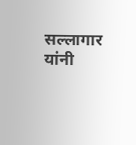सल्लागार यांनी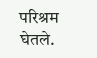परिश्रम घेतले.